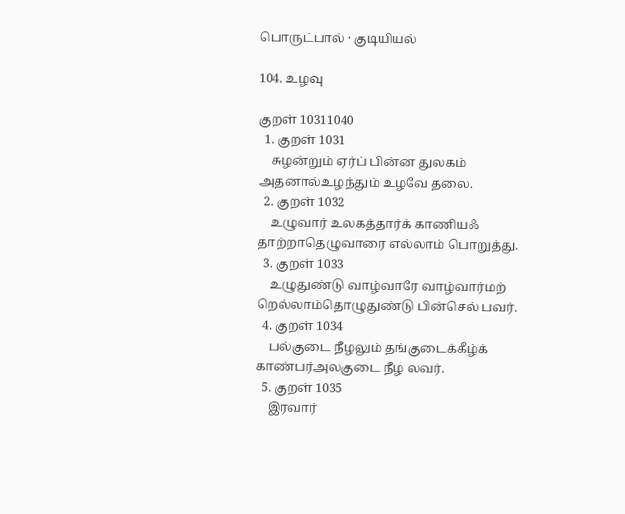பொருட்பால் · குடியியல்

104. உழவு

குறள் 10311040
  1. குறள் 1031
    சுழன்றும் ஏர்ப் பின்ன துலகம் அதனால்உழந்தும் உழவே தலை.
  2. குறள் 1032
    உழுவார் உலகத்தார்க் காணியஃ தாற்றாதெழுவாரை எல்லாம் பொறுத்து.
  3. குறள் 1033
    உழுதுண்டு வாழ்வாரே வாழ்வார்மற் றெல்லாம்தொழுதுண்டு பின்செல் பவர்.
  4. குறள் 1034
    பல்குடை நீழலும் தங்குடைக்கீழ்க் காண்பர்அலகுடை நீழ லவர்.
  5. குறள் 1035
    இரவார்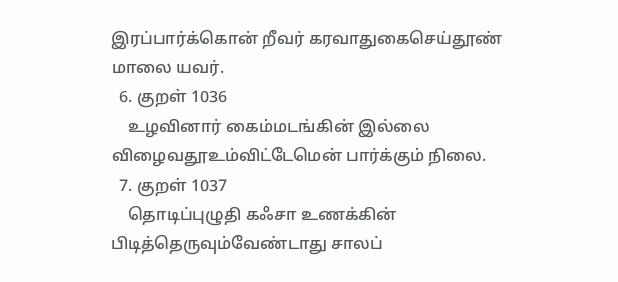இரப்பார்க்கொன் றீவர் கரவாதுகைசெய்தூண் மாலை யவர்.
  6. குறள் 1036
    உழவினார் கைம்மடங்கின் இல்லை விழைவதூஉம்விட்டேமென் பார்க்கும் நிலை.
  7. குறள் 1037
    தொடிப்புழுதி கஃசா உணக்கின் பிடித்தெருவும்வேண்டாது சாலப்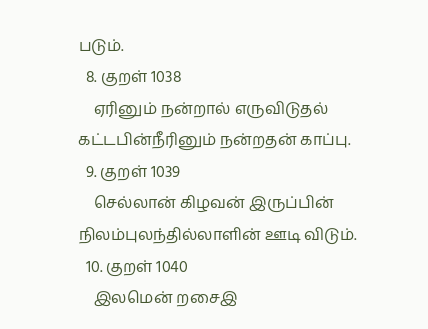படும்.
  8. குறள் 1038
    ஏரினும் நன்றால் எருவிடுதல் கட்டபின்நீரினும் நன்றதன் காப்பு.
  9. குறள் 1039
    செல்லான் கிழவன் இருப்பின் நிலம்புலந்தில்லாளின் ஊடி விடும்.
  10. குறள் 1040
    இலமென் றசைஇ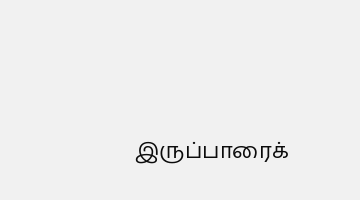இருப்பாரைக்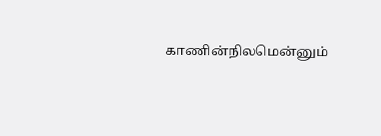காணின்நிலமென்னும்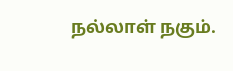நல்லாள் நகும்.